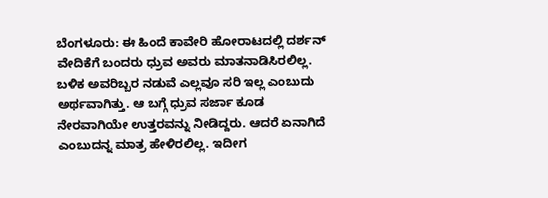ಬೆಂಗಳೂರು: ಈ ಹಿಂದೆ ಕಾವೇರಿ ಹೋರಾಟದಲ್ಲಿ ದರ್ಶನ್ ವೇದಿಕೆಗೆ ಬಂದರು ಧ್ರುವ ಅವರು ಮಾತನಾಡಿಸಿರಲಿಲ್ಲ. ಬಳಿಕ ಅವರಿಬ್ಬರ ನಡುವೆ ಎಲ್ಲವೂ ಸರಿ ಇಲ್ಲ ಎಂಬುದು ಅರ್ಥವಾಗಿತ್ತು. ಆ ಬಗ್ಗೆ ಧ್ರುವ ಸರ್ಜಾ ಕೂಡ ನೇರವಾಗಿಯೇ ಉತ್ತರವನ್ನು ನೀಡಿದ್ದರು. ಆದರೆ ಏನಾಗಿದೆ ಎಂಬುದನ್ನ ಮಾತ್ರ ಹೇಳಿರಲಿಲ್ಲ. ಇದೀಗ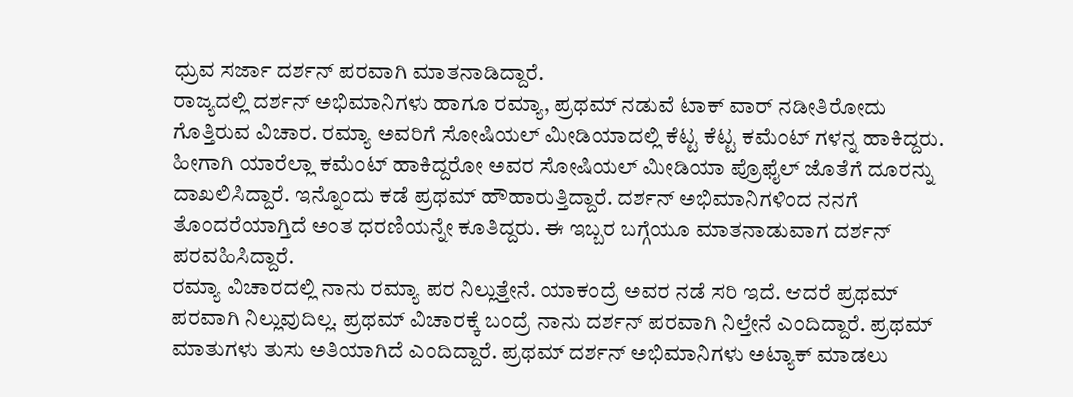ಧ್ರುವ ಸರ್ಜಾ ದರ್ಶನ್ ಪರವಾಗಿ ಮಾತನಾಡಿದ್ದಾರೆ.
ರಾಜ್ಯದಲ್ಲಿ ದರ್ಶನ್ ಅಭಿಮಾನಿಗಳು ಹಾಗೂ ರಮ್ಯಾ, ಪ್ರಥಮ್ ನಡುವೆ ಟಾಕ್ ವಾರ್ ನಡೀತಿರೋದು ಗೊತ್ತಿರುವ ವಿಚಾರ. ರಮ್ಯಾ ಅವರಿಗೆ ಸೋಷಿಯಲ್ ಮೀಡಿಯಾದಲ್ಲಿ ಕೆಟ್ಟ ಕೆಟ್ಟ ಕಮೆಂಟ್ ಗಳನ್ನ ಹಾಕಿದ್ದರು. ಹೀಗಾಗಿ ಯಾರೆಲ್ಲಾ ಕಮೆಂಟ್ ಹಾಕಿದ್ದರೋ ಅವರ ಸೋಷಿಯಲ್ ಮೀಡಿಯಾ ಪ್ರೊಫೈಲ್ ಜೊತೆಗೆ ದೂರನ್ನು ದಾಖಲಿಸಿದ್ದಾರೆ. ಇನ್ನೊಂದು ಕಡೆ ಪ್ರಥಮ್ ಹೌಹಾರುತ್ತಿದ್ದಾರೆ. ದರ್ಶನ್ ಅಭಿಮಾನಿಗಳಿಂದ ನನಗೆ ತೊಂದರೆಯಾಗ್ತಿದೆ ಅಂತ ಧರಣಿಯನ್ನೇ ಕೂತಿದ್ದರು. ಈ ಇಬ್ಬರ ಬಗ್ಗೆಯೂ ಮಾತನಾಡುವಾಗ ದರ್ಶನ್ ಪರವಹಿಸಿದ್ದಾರೆ.
ರಮ್ಯಾ ವಿಚಾರದಲ್ಲಿ ನಾನು ರಮ್ಯಾ ಪರ ನಿಲ್ಲುತ್ತೇನೆ. ಯಾಕಂದ್ರೆ ಅವರ ನಡೆ ಸರಿ ಇದೆ. ಆದರೆ ಪ್ರಥಮ್ ಪರವಾಗಿ ನಿಲ್ಲುವುದಿಲ್ಲ. ಪ್ರಥಮ್ ವಿಚಾರಕ್ಕೆ ಬಂದ್ರೆ ನಾನು ದರ್ಶನ್ ಪರವಾಗಿ ನಿಲ್ತೇನೆ ಎಂದಿದ್ದಾರೆ. ಪ್ರಥಮ್ ಮಾತುಗಳು ತುಸು ಅತಿಯಾಗಿದೆ ಎಂದಿದ್ದಾರೆ. ಪ್ರಥಮ್ ದರ್ಶನ್ ಅಭಿಮಾನಿಗಳು ಅಟ್ಯಾಕ್ ಮಾಡಲು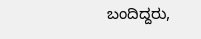ಬಂದಿದ್ದರು,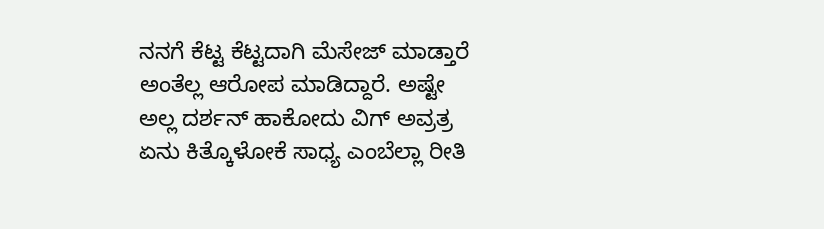ನನಗೆ ಕೆಟ್ಟ ಕೆಟ್ಟದಾಗಿ ಮೆಸೇಜ್ ಮಾಡ್ತಾರೆ ಅಂತೆಲ್ಲ ಆರೋಪ ಮಾಡಿದ್ದಾರೆ. ಅಷ್ಟೇ ಅಲ್ಲ ದರ್ಶನ್ ಹಾಕೋದು ವಿಗ್ ಅವ್ರತ್ರ ಏನು ಕಿತ್ಕೊಳೋಕೆ ಸಾಧ್ಯ ಎಂಬೆಲ್ಲಾ ರೀತಿ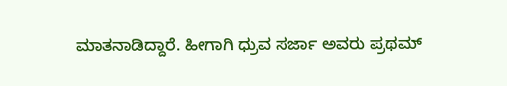ಮಾತನಾಡಿದ್ದಾರೆ. ಹೀಗಾಗಿ ಧ್ರುವ ಸರ್ಜಾ ಅವರು ಪ್ರಥಮ್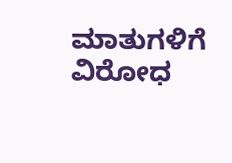ಮಾತುಗಳಿಗೆ ವಿರೋಧ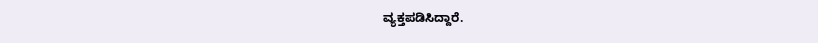ವ್ಯಕ್ತಪಡಿಸಿದ್ದಾರೆ.